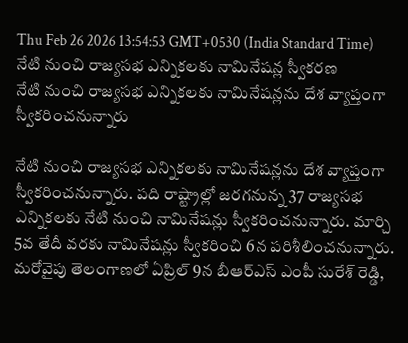Thu Feb 26 2026 13:54:53 GMT+0530 (India Standard Time)
నేటి నుంచి రాజ్యసభ ఎన్నికలకు నామినేషన్ల స్వీకరణ
నేటి నుంచి రాజ్యసభ ఎన్నికలకు నామినేషన్లను దేశ వ్యాప్తంగా స్వీకరించనున్నారు

నేటి నుంచి రాజ్యసభ ఎన్నికలకు నామినేషన్లను దేశ వ్యాప్తంగా స్వీకరించనున్నారు. పది రాష్ట్రాల్లో జరగనున్న 37 రాజ్యసభ ఎన్నికలకు నేటి నుంచి నామినేషన్లు స్వీకరించనున్నారు. మార్చి 5వ తేదీ వరకు నామినేషన్లు స్వీకరించి 6న పరిశీలించనున్నారు. మరోవైపు తెలంగాణలో ఏప్రిల్ 9న బీఆర్ఎస్ ఎంపీ సురేశ్ రెడ్డి,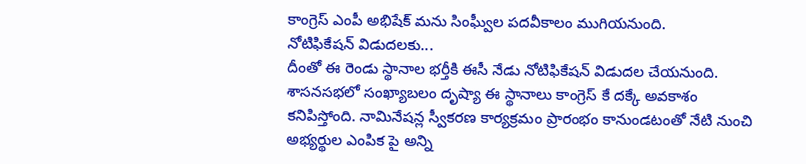కాంగ్రెస్ ఎంపీ అభిషేక్ మను సింఘ్వీల పదవీకాలం ముగియనుంది.
నోటిఫికేషన్ విడుదలకు...
దీంతో ఈ రెండు స్థానాల భర్తీకి ఈసీ నేడు నోటిఫికేషన్ విడుదల చేయనుంది. శాసనసభలో సంఖ్యాబలం దృష్యా ఈ స్థానాలు కాంగ్రెస్ కే దక్కే అవకాశం కనిపిస్తోంది. నామినేషన్ల స్వీకరణ కార్యక్రమం ప్రారంభం కానుండటంతో నేటి నుంచి అభ్యర్థుల ఎంపిక పై అన్ని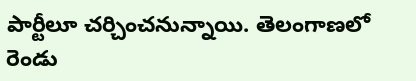పార్టీలూ చర్చించనున్నాయి. తెలంగాణలో రెండు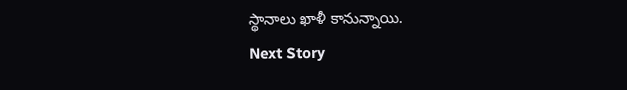స్థానాలు ఖాళీ కానున్నాయి.
Next Story